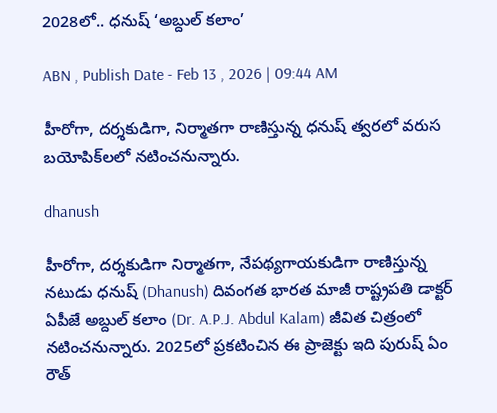2028లో.. ధనుష్ ‘అబ్దుల్‌ కలాం’

ABN , Publish Date - Feb 13 , 2026 | 09:44 AM

హీరోగా, దర్శకుడిగా, నిర్మాతగా రాణిస్తున్న ధనుష్ త్వరలో వరుస బయోపిక్‌లలో నటించనున్నారు.

dhanush

హీరోగా, దర్శకుడిగా నిర్మాతగా, నేపథ్యగాయకుడిగా రాణిస్తున్న నటుడు ధనుష్ (Dhanush) దివంగత భారత మాజీ రాష్ట్రపతి డాక్టర్‌ ఏపీజే అబ్దుల్‌ కలాం (Dr. A.P.J. Abdul Kalam) జీవిత చిత్రంలో నటించనున్నారు. 2025లో ప్రకటించిన ఈ ప్రాజెక్టు ఇది పురుష్ ఏం రౌత్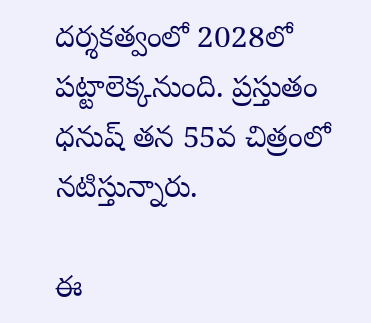ద‌ర్శ‌క‌త్వంలో 2028లో పట్టాలెక్కనుంది. ప్రస్తుతం ధనుష్‌ తన 55వ చిత్రంలో నటిస్తున్నారు.

ఈ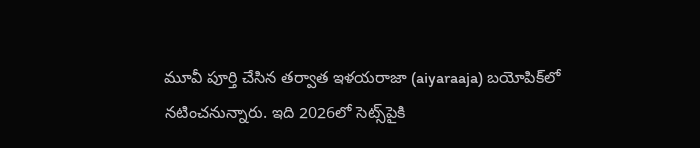మూవీ పూర్తి చేసిన తర్వాత ఇళయరాజా (aiyaraaja) బయోపిక్‌లో నటించనున్నారు. ఇది 2026లో సెట్స్‌పైకి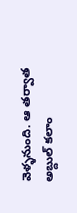వెళ్ళనుంది. ఆ తర్వాత అబ్దుల్‌ కలాం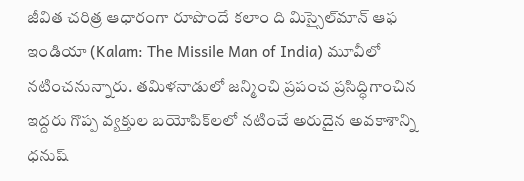జీవిత చరిత్ర ఆధారంగా రూపొందే క‌లాం ది మిస్సైల్‌మాన్ ఆఫ ఇండియా (Kalam: The Missile Man of India) మూవీలో నటించనున్నారు. తమిళనాడులో జన్మించి ప్రపంచ ప్రసిద్ధిగాంచిన ఇద్దరు గొప్ప వ్యక్తుల బయోపిక్‌లలో నటించే అరుదైన అవకాశాన్ని ధనుష్‌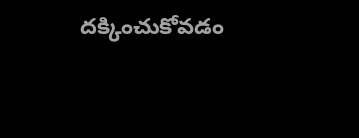దక్కించుకోవడం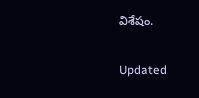విశేషం.

Updated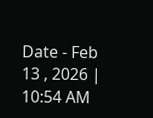Date - Feb 13 , 2026 | 10:54 AM